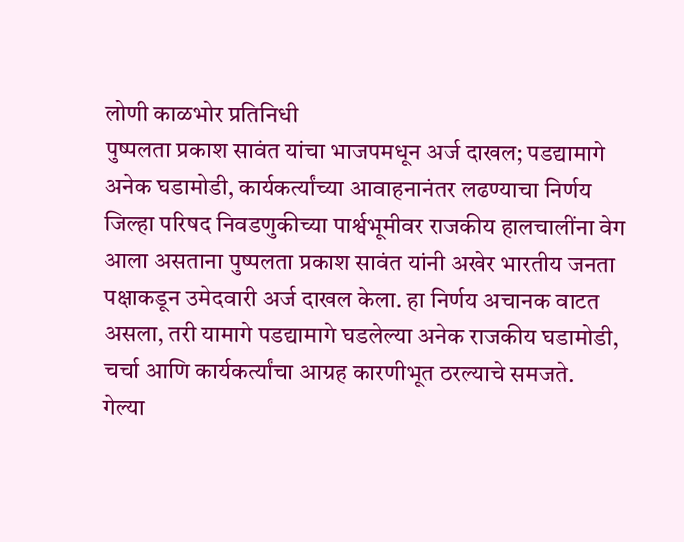लोणी काळभोर प्रतिनिधी
पुष्पलता प्रकाश सावंत यांचा भाजपमधून अर्ज दाखल; पडद्यामागे अनेक घडामोडी, कार्यकर्त्यांच्या आवाहनानंतर लढण्याचा निर्णय
जिल्हा परिषद निवडणुकीच्या पार्श्वभूमीवर राजकीय हालचालींना वेग आला असताना पुष्पलता प्रकाश सावंत यांनी अखेर भारतीय जनता पक्षाकडून उमेदवारी अर्ज दाखल केला. हा निर्णय अचानक वाटत असला, तरी यामागे पडद्यामागे घडलेल्या अनेक राजकीय घडामोडी, चर्चा आणि कार्यकर्त्यांचा आग्रह कारणीभूत ठरल्याचे समजते.
गेल्या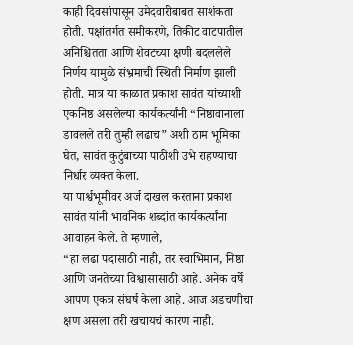काही दिवसांपासून उमेदवारीबाबत साशंकता होती. पक्षांतर्गत समीकरणे, तिकीट वाटपातील अनिश्चितता आणि शेवटच्या क्षणी बदललेले निर्णय यामुळे संभ्रमाची स्थिती निर्माण झाली होती. मात्र या काळात प्रकाश सावंत यांच्याशी एकनिष्ठ असलेल्या कार्यकर्त्यांनी “निष्ठावानाला डावलले तरी तुम्ही लढाच” अशी ठाम भूमिका घेत, सावंत कुटुंबाच्या पाठीशी उभे राहण्याचा निर्धार व्यक्त केला.
या पार्श्वभूमीवर अर्ज दाखल करताना प्रकाश सावंत यांनी भावनिक शब्दांत कार्यकर्त्यांना आवाहन केले. ते म्हणाले,
“हा लढा पदासाठी नाही, तर स्वाभिमान, निष्ठा आणि जनतेच्या विश्वासासाठी आहे. अनेक वर्षे आपण एकत्र संघर्ष केला आहे. आज अडचणीचा क्षण असला तरी खचायचं कारण नाही.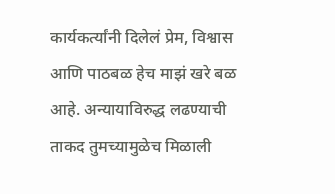कार्यकर्त्यांनी दिलेलं प्रेम, विश्वास आणि पाठबळ हेच माझं खरे बळ आहे. अन्यायाविरुद्ध लढण्याची ताकद तुमच्यामुळेच मिळाली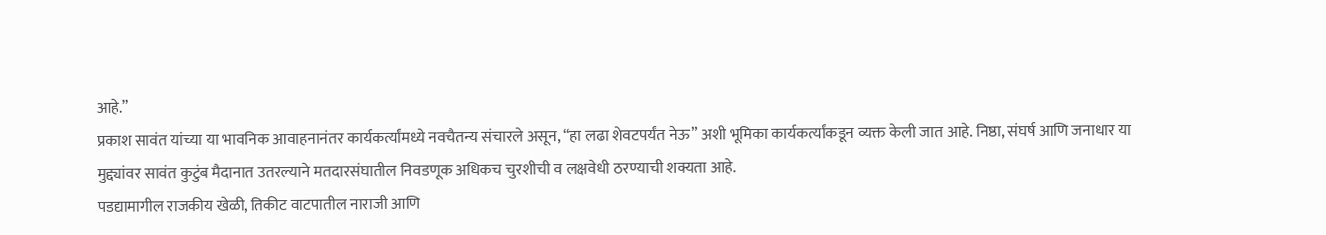आहे.”
प्रकाश सावंत यांच्या या भावनिक आवाहनानंतर कार्यकर्त्यांमध्ये नवचैतन्य संचारले असून, “हा लढा शेवटपर्यंत नेऊ” अशी भूमिका कार्यकर्त्यांकडून व्यक्त केली जात आहे. निष्ठा, संघर्ष आणि जनाधार या मुद्द्यांवर सावंत कुटुंब मैदानात उतरल्याने मतदारसंघातील निवडणूक अधिकच चुरशीची व लक्षवेधी ठरण्याची शक्यता आहे.
पडद्यामागील राजकीय खेळी, तिकीट वाटपातील नाराजी आणि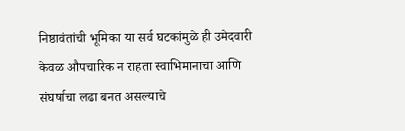निष्ठावंतांची भूमिका या सर्व घटकांमुळे ही उमेदवारी केवळ औपचारिक न राहता स्वाभिमानाचा आणि संघर्षाचा लढा बनत असल्याचे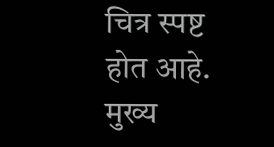चित्र स्पष्ट होत आहे.
मुख्य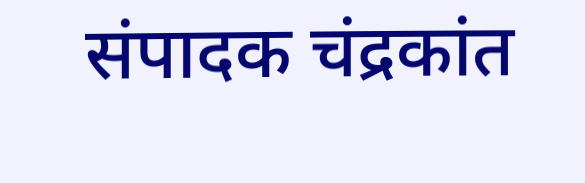संपादक चंद्रकांत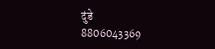दुंडे
8806043369